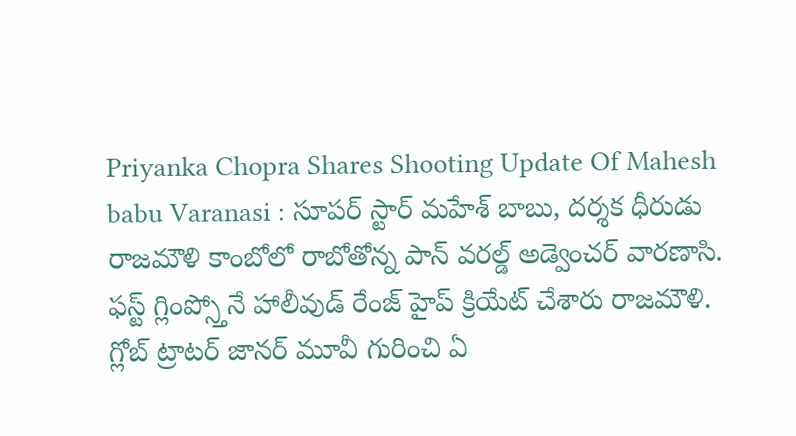Priyanka Chopra Shares Shooting Update Of Mahesh babu Varanasi : సూపర్ స్టార్ మహేశ్ బాబు, దర్శక ధీరుడు రాజమౌళి కాంబోలో రాబోతోన్న పాన్ వరల్డ్ అడ్వెంచర్ వారణాసి.
ఫస్ట్ గ్లింప్స్తోనే హాలీవుడ్ రేంజ్ హైప్ క్రియేట్ చేశారు రాజమౌళి. గ్లోబ్ ట్రాటర్ జానర్ మూవీ గురించి ఏ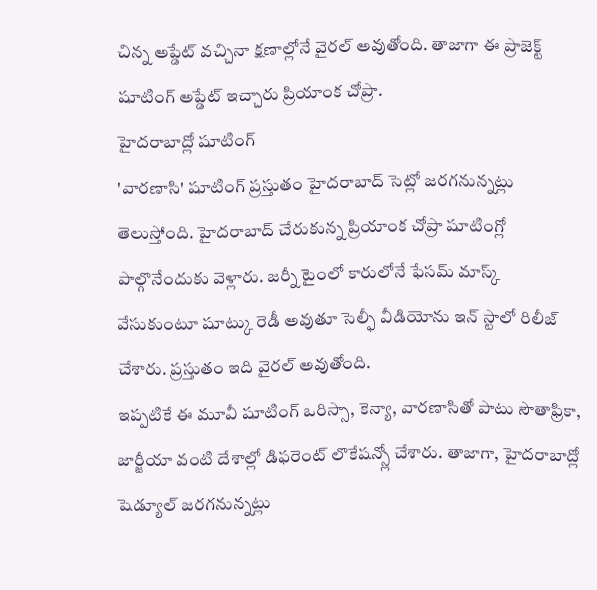చిన్న అప్డేట్ వచ్చినా క్షణాల్లోనే వైరల్ అవుతోంది. తాజాగా ఈ ప్రాజెక్ట్ షూటింగ్ అప్డేట్ ఇచ్చారు ప్రియాంక చోప్రా.
హైదరాబాద్లో షూటింగ్
'వారణాసి' షూటింగ్ ప్రస్తుతం హైదరాబాద్ సెట్లో జరగనున్నట్లు తెలుస్తోంది. హైదరాబాద్ చేరుకున్న ప్రియాంక చోప్రా షూటింగ్లో పాల్గొనేందుకు వెళ్లారు. జర్నీ టైంలో కారులోనే ఫేసమ్ మాస్క్ వేసుకుంటూ షూట్కు రెడీ అవుతూ సెల్ఫీ వీడియోను ఇన్ స్టాలో రిలీజ్ చేశారు. ప్రస్తుతం ఇది వైరల్ అవుతోంది.
ఇప్పటికే ఈ మూవీ షూటింగ్ ఒరిస్సా, కెన్యా, వారణాసితో పాటు సౌతాఫ్రికా, జార్జీయా వంటి దేశాల్లో డిఫరెంట్ లొకేషన్స్లో చేశారు. తాజాగా, హైదరాబాద్లో షెడ్యూల్ జరగనున్నట్లు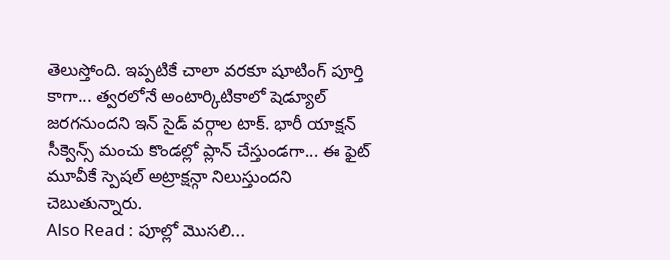తెలుస్తోంది. ఇప్పటికే చాలా వరకూ షూటింగ్ పూర్తి కాగా... త్వరలోనే అంటార్కిటికాలో షెడ్యూల్ జరగనుందని ఇన్ సైడ్ వర్గాల టాక్. భారీ యాక్షన్ సీక్వెన్స్ మంచు కొండల్లో ప్లాన్ చేస్తుండగా... ఈ ఫైట్ మూవీకే స్పెషల్ అట్రాక్షన్గా నిలుస్తుందని చెబుతున్నారు.
Also Read : పూల్లో మొసలి...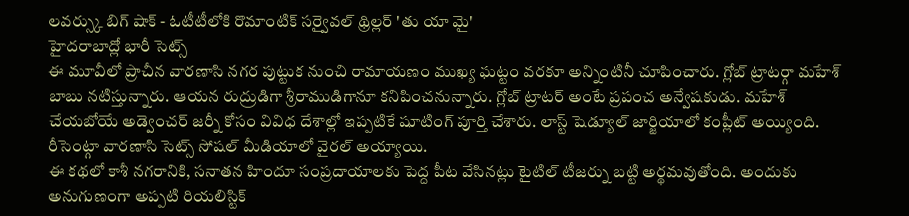లవర్స్కు బిగ్ షాక్ - ఓటీటీలోకి రొమాంటిక్ సర్వైవల్ థ్రిల్లర్ 'తు యా మై'
హైదరాబాద్లో భారీ సెట్స్
ఈ మూవీలో ప్రాచీన వారణాసి నగర పుట్టుక నుంచి రామాయణం ముఖ్య ఘట్టం వరకూ అన్నింటినీ చూపించారు. గ్లోబ్ ట్రాటర్గా మహేశ్ బాబు నటిస్తున్నారు. ఆయన రుద్రుడిగా శ్రీరాముడిగానూ కనిపించనున్నారు. గ్లోబ్ ట్రాటర్ అంటే ప్రపంచ అన్వేషకుడు. మహేశ్ చేయబోయే అడ్వెంచర్ జర్నీ కోసం వివిధ దేశాల్లో ఇప్పటికే షూటింగ్ పూర్తి చేశారు. లాస్ట్ షెడ్యూల్ జార్జియాలో కంప్లీట్ అయ్యింది. రీసెంట్గా వారణాసి సెట్స్ సోషల్ మీడియాలో వైరల్ అయ్యాయి.
ఈ కథలో కాశీ నగరానికి, సనాతన హిందూ సంప్రదాయాలకు పెద్ద పీట వేసినట్లు టైటిల్ టీజర్ను బట్టి అర్థమవుతోంది. అందుకు అనుగుణంగా అప్పటి రియలిస్టిక్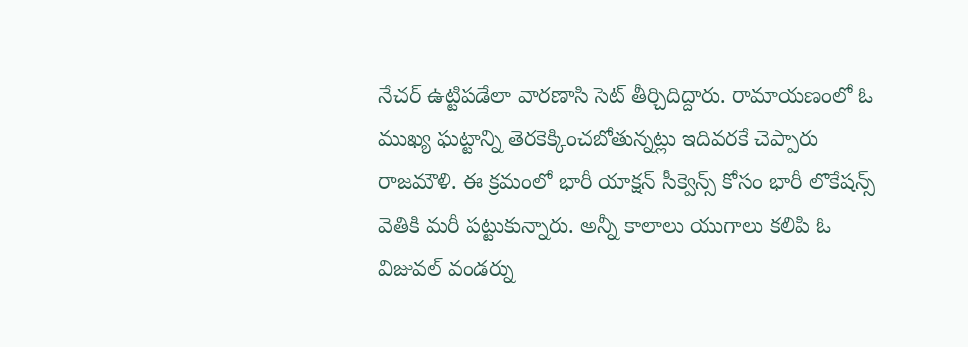నేచర్ ఉట్టిపడేలా వారణాసి సెట్ తీర్చిదిద్దారు. రామాయణంలో ఓ ముఖ్య ఘట్టాన్ని తెరకెక్కించబోతున్నట్లు ఇదివరకే చెప్పారు రాజమౌళి. ఈ క్రమంలో భారీ యాక్షన్ సీక్వెన్స్ కోసం భారీ లొకేషన్స్ వెతికి మరీ పట్టుకున్నారు. అన్నీ కాలాలు యుగాలు కలిపి ఓ విజువల్ వండర్ను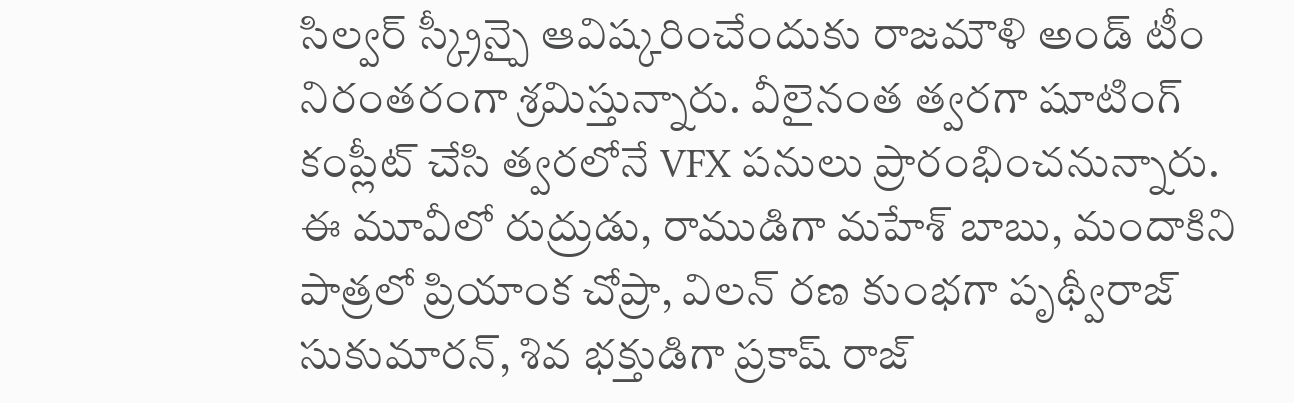సిల్వర్ స్క్రీన్పై ఆవిష్కరించేందుకు రాజమౌళి అండ్ టీం నిరంతరంగా శ్రమిస్తున్నారు. వీలైనంత త్వరగా షూటింగ్ కంప్లీట్ చేసి త్వరలోనే VFX పనులు ప్రారంభించనున్నారు.
ఈ మూవీలో రుద్రుడు, రాముడిగా మహేశ్ బాబు, మందాకిని పాత్రలో ప్రియాంక చోప్రా, విలన్ రణ కుంభగా పృథ్వీరాజ్ సుకుమారన్, శివ భక్తుడిగా ప్రకాష్ రాజ్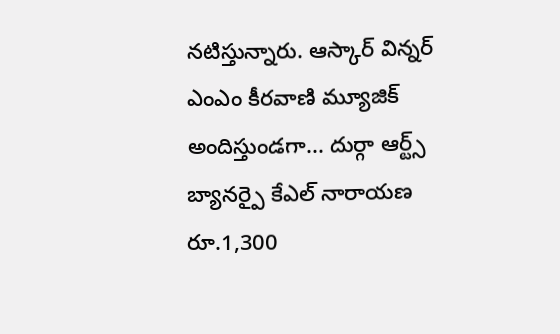నటిస్తున్నారు. ఆస్కార్ విన్నర్ ఎంఎం కీరవాణి మ్యూజిక్ అందిస్తుండగా... దుర్గా ఆర్ట్స్ బ్యానర్పై కేఎల్ నారాయణ రూ.1,300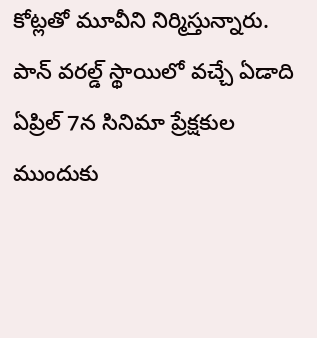కోట్లతో మూవీని నిర్మిస్తున్నారు. పాన్ వరల్డ్ స్థాయిలో వచ్చే ఏడాది ఏప్రిల్ 7న సినిమా ప్రేక్షకుల ముందుకు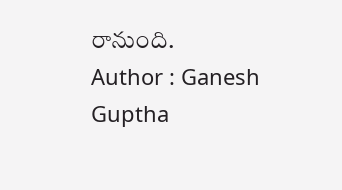రానుంది.
Author : Ganesh Guptha